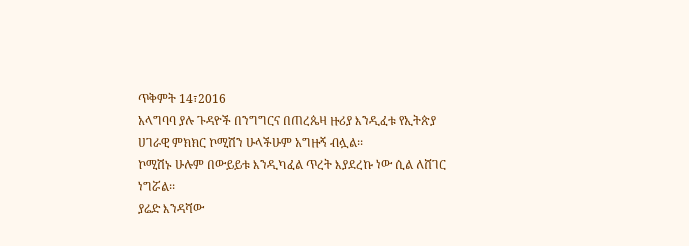ጥቅምት 14፣2016
አላግባባ ያሉ ጉዳዮች በንግግርና በጠረጴዛ ዙሪያ እንዲፈቱ የኢትጵያ ሀገራዊ ምክክር ኮሚሽን ሁላችሁም አግዙኝ ብሏል፡፡
ኮሚሽኑ ሁሉም በውይይቱ እንዲካፈል ጥረት እያደረኩ ነው ሲል ለሸገር ነግሯል፡፡
ያሬድ እንዳሻው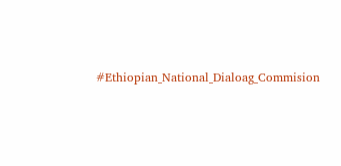#Ethiopian_National_Dialoag_Commision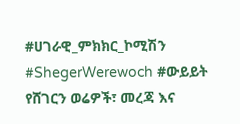#ሀገራዊ_ምክክር_ኮሚሽን #ShegerWerewoch #ውይይት
የሸገርን ወሬዎች፣ መረጃ እና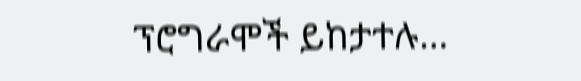ፕሮግራሞች ይከታተሉ…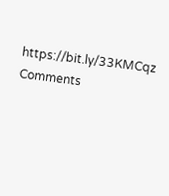https://bit.ly/33KMCqz
Comments